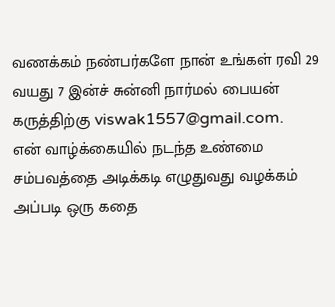வணக்கம் நண்பர்களே நான் உங்கள் ரவி 29 வயது 7 இன்ச் சுன்னி நார்மல் பையன் கருத்திற்கு viswak1557@gmail.com.
என் வாழ்க்கையில் நடந்த உண்மை சம்பவத்தை அடிக்கடி எழுதுவது வழக்கம் அப்படி ஒரு கதை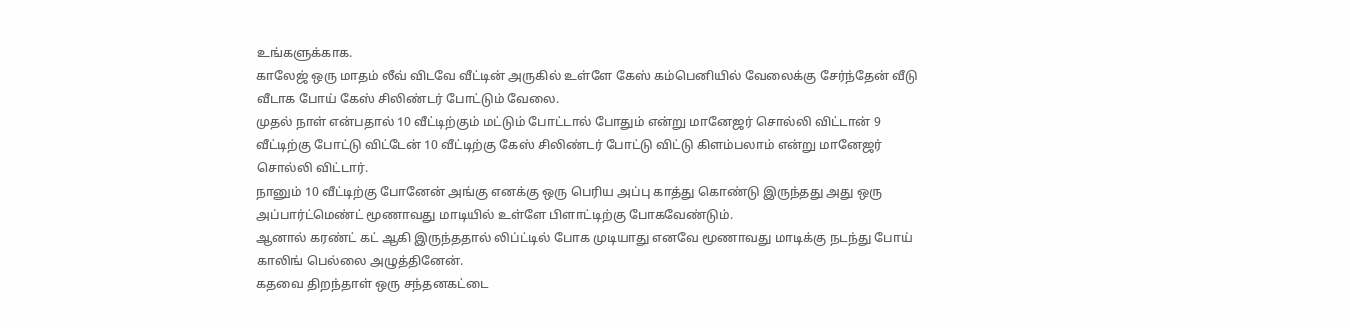உங்களுக்காக.
காலேஜ் ஒரு மாதம் லீவ் விடவே வீட்டின் அருகில் உள்ளே கேஸ் கம்பெனியில் வேலைக்கு சேர்ந்தேன் வீடு வீடாக போய் கேஸ் சிலிண்டர் போட்டும் வேலை.
முதல் நாள் என்பதால் 10 வீட்டிற்கும் மட்டும் போட்டால் போதும் என்று மானேஜர் சொல்லி விட்டான் 9 வீட்டிற்கு போட்டு விட்டேன் 10 வீட்டிற்கு கேஸ் சிலிண்டர் போட்டு விட்டு கிளம்பலாம் என்று மானேஜர் சொல்லி விட்டார்.
நானும் 10 வீட்டிற்கு போனேன் அங்கு எனக்கு ஒரு பெரிய அப்பு காத்து கொண்டு இருந்தது அது ஒரு அப்பார்ட்மெண்ட் மூணாவது மாடியில் உள்ளே பிளாட்டிற்கு போகவேண்டும்.
ஆனால் கரண்ட் கட் ஆகி இருந்ததால் லிப்ட்டில் போக முடியாது எனவே மூணாவது மாடிக்கு நடந்து போய் காலிங் பெல்லை அழுத்தினேன்.
கதவை திறந்தாள் ஒரு சந்தனகட்டை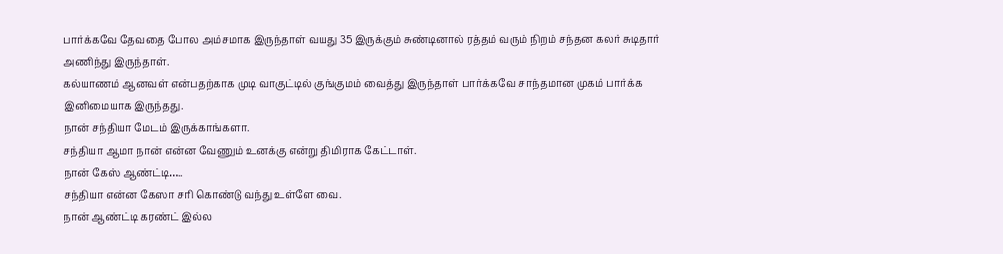பார்க்கவே தேவதை போல அம்சமாக இருந்தாள் வயது 35 இருக்கும் சுண்டினால் ரத்தம் வரும் நிறம் சந்தன கலர் சுடிதார் அணிந்து இருந்தாள்.
கல்யாணம் ஆனவள் என்பதற்காக முடி வாகுட்டில் குங்குமம் வைத்து இருந்தாள் பார்க்கவே சாந்தமான முகம் பார்க்க இனிமையாக இருந்தது.
நான் சந்தியா மேடம் இருக்காங்களா.
சந்தியா ஆமா நான் என்ன வேணும் உனக்கு என்று திமிராக கேட்டாள்.
நான் கேஸ் ஆண்ட்டி…..
சந்தியா என்ன கேஸா சரி கொண்டு வந்து உள்ளே வை.
நான் ஆண்ட்டி கரண்ட் இல்ல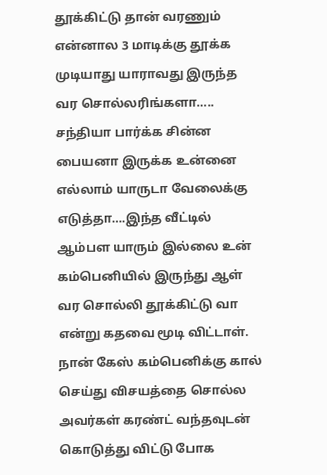தூக்கிட்டு தான் வரணும் என்னால 3 மாடிக்கு தூக்க முடியாது யாராவது இருந்த வர சொல்லரிங்களா…..
சந்தியா பார்க்க சின்ன பையனா இருக்க உன்னை எல்லாம் யாருடா வேலைக்கு எடுத்தா….இந்த வீட்டில் ஆம்பள யாரும் இல்லை உன் கம்பெனியில் இருந்து ஆள் வர சொல்லி தூக்கிட்டு வா என்று கதவை மூடி விட்டாள்.
நான் கேஸ் கம்பெனிக்கு கால் செய்து விசயத்தை சொல்ல அவர்கள் கரண்ட் வந்தவுடன் கொடுத்து விட்டு போக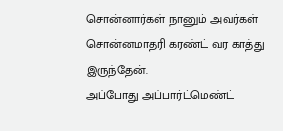சொன்னார்கள் நானும் அவர்கள் சொன்னமாதரி கரண்ட் வர காத்து இருந்தேன்.
அப்போது அப்பார்ட்மெண்ட்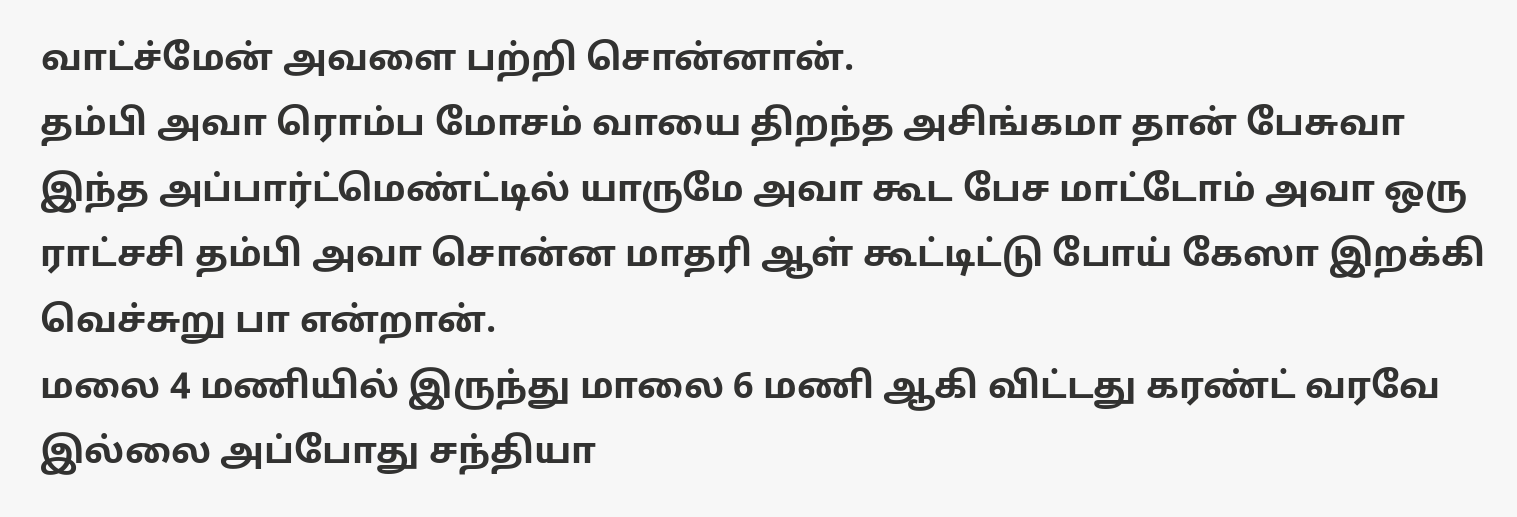வாட்ச்மேன் அவளை பற்றி சொன்னான்.
தம்பி அவா ரொம்ப மோசம் வாயை திறந்த அசிங்கமா தான் பேசுவா இந்த அப்பார்ட்மெண்ட்டில் யாருமே அவா கூட பேச மாட்டோம் அவா ஒரு ராட்சசி தம்பி அவா சொன்ன மாதரி ஆள் கூட்டிட்டு போய் கேஸா இறக்கி வெச்சுறு பா என்றான்.
மலை 4 மணியில் இருந்து மாலை 6 மணி ஆகி விட்டது கரண்ட் வரவே இல்லை அப்போது சந்தியா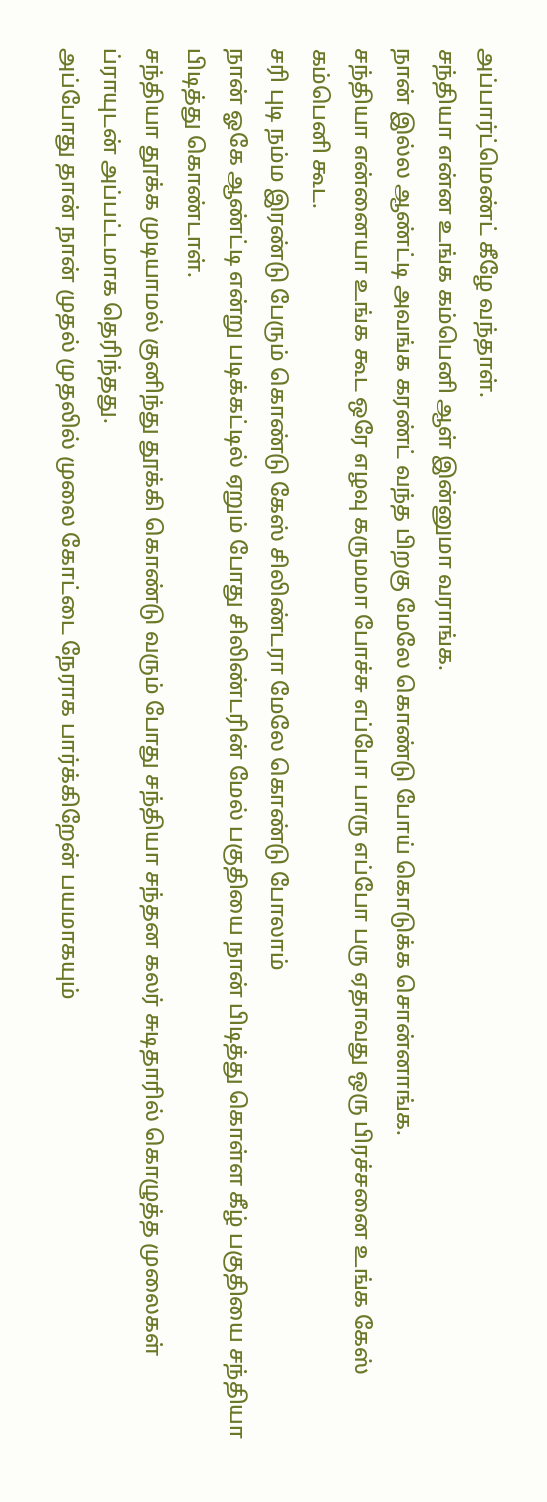அப்பார்ட்மெண்ட் கீழே வந்தாள்.
சந்தியா என்ன உங்க கம்பெனி ஆள் இன்னுமா வராங்க.
நான் இல்ல ஆண்ட்டி அவங்க கரண்ட் வந்த பிறகு மேலே கொண்டு போய் கொடுக்க சொன்னாங்க.
சந்தியா என்னையா உங்க கூட ஒரே எழவு கருமமா போச்சு எப்போ பாரு எப்போ பரு ஏதாவது ஒரு பிரச்சனை உங்க கேஸ் கம்பெனி கூட.
சரி புடி நம்ம இரண்டு பேரும் கொண்டு கேஸ் சிலிண்டரா மேலே கொண்டு போலாம்
நான் ஓகே ஆண்ட்டி என்று படிக்கட்டில் ஏறும் போது சிலிண்டரின் மேல் பகுதியை நான் பிடித்து கொள்ள கீழ் பகுதியை சந்தியா பிடித்து கொண்டாள்.
சந்தியா தூக்க முடியாமல் குனிந்து தூக்கி கொண்டு வரும் போது சந்தியா சந்தன கலர் சுடிதாரில் கொழுத்த முலைகள் ப்ராயுடன் அப்பட்டமாக தெரிந்தது.
அப்போது தான் நான் முதல் முதலில் முலை கோட்டை நேராக பார்க்கிறேன் பயமாகயும்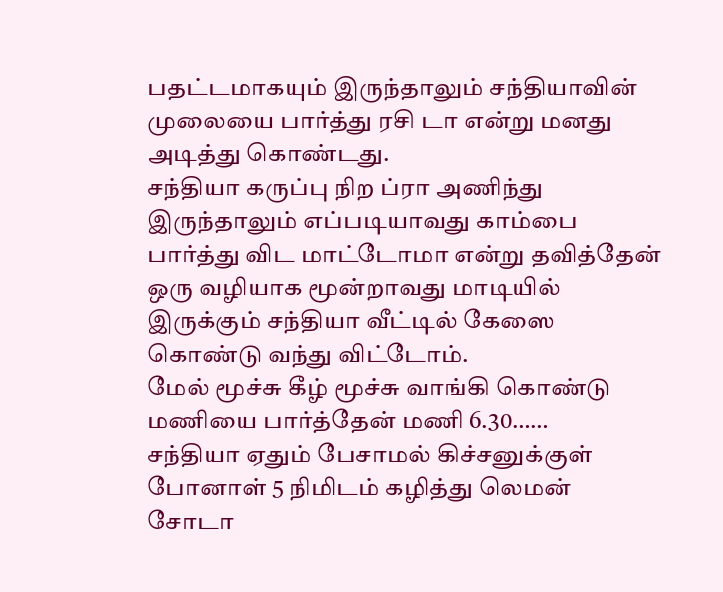பதட்டமாகயும் இருந்தாலும் சந்தியாவின் முலையை பார்த்து ரசி டா என்று மனது அடித்து கொண்டது.
சந்தியா கருப்பு நிற ப்ரா அணிந்து இருந்தாலும் எப்படியாவது காம்பை பார்த்து விட மாட்டோமா என்று தவித்தேன் ஒரு வழியாக மூன்றாவது மாடியில் இருக்கும் சந்தியா வீட்டில் கேஸை கொண்டு வந்து விட்டோம்.
மேல் மூச்சு கீழ் மூச்சு வாங்கி கொண்டு மணியை பார்த்தேன் மணி 6.30……
சந்தியா ஏதும் பேசாமல் கிச்சனுக்குள் போனாள் 5 நிமிடம் கழித்து லெமன் சோடா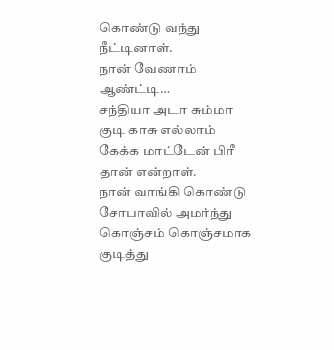கொண்டு வந்து நீட்டினாள்.
நான் வேணாம் ஆண்ட்டி…
சந்தியா அடா சும்மா குடி காசு எல்லாம் கேக்க மாட்டேன் பிரீ தான் என்றாள்.
நான் வாங்கி கொண்டு சோபாவில் அமர்ந்து கொஞ்சம் கொஞ்சமாக குடித்து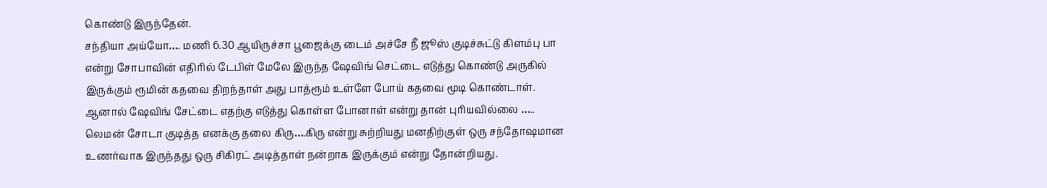கொண்டு இருந்தேன்.
சந்தியா அய்யோ…. மணி 6.30 ஆயிருச்சா பூஜைக்கு டைம் அச்சே நீ ஜூஸ் குடிச்சுட்டு கிளம்பு பா என்று சோபாவின் எதிரில் டேபிள் மேலே இருந்த ஷேவிங் செட்டை எடுத்து கொண்டு அருகில் இருக்கும் ரூமின் கதவை திறந்தாள் அது பாத்ரூம் உள்ளே போய் கதவை மூடி கொண்டாள்.
ஆனால் ஷேவிங் சேட்டை எதற்கு எடுத்து கொள்ள போனாள் என்று தான் புரியவில்லை …..
லெமன் சோடா குடித்த எனக்கு தலை கிரு….கிரு என்று சுற்றியது மனதிற்குள் ஒரு சந்தோஷமான உணர்வாக இருந்தது ஒரு சிகிரட் அடித்தாள் நன்றாக இருக்கும் என்று தோன்றியது.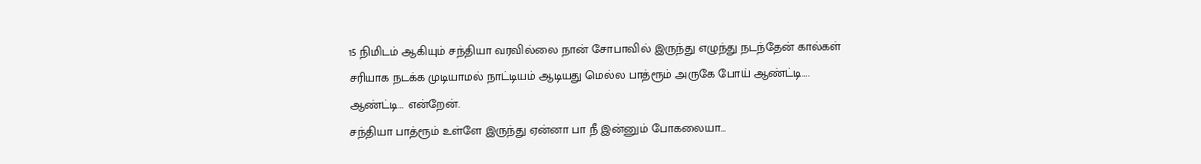15 நிமிடம் ஆகியும் சந்தியா வரவில்லை நான் சோபாவில் இருந்து எழுந்து நடந்தேன் கால்கள் சரியாக நடக்க முடியாமல் நாட்டியம் ஆடியது மெல்ல பாத்ரூம் அருகே போய் ஆண்ட்டி…. ஆண்ட்டி… என்றேன்.
சந்தியா பாத்ரூம் உள்ளே இருந்து ஏன்னா பா நீ இன்னும் போகலையா…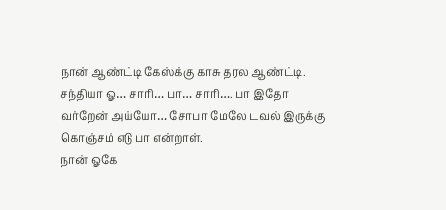நான் ஆண்ட்டி கேஸ்க்கு காசு தரல ஆண்ட்டி.
சந்தியா ஓ… சாரி… பா… சாரி…. பா இதோ வர்றேன் அய்யோ… சோபா மேலே டவல் இருக்கு கொஞ்சம் எடு பா என்றாள்.
நான் ஓகே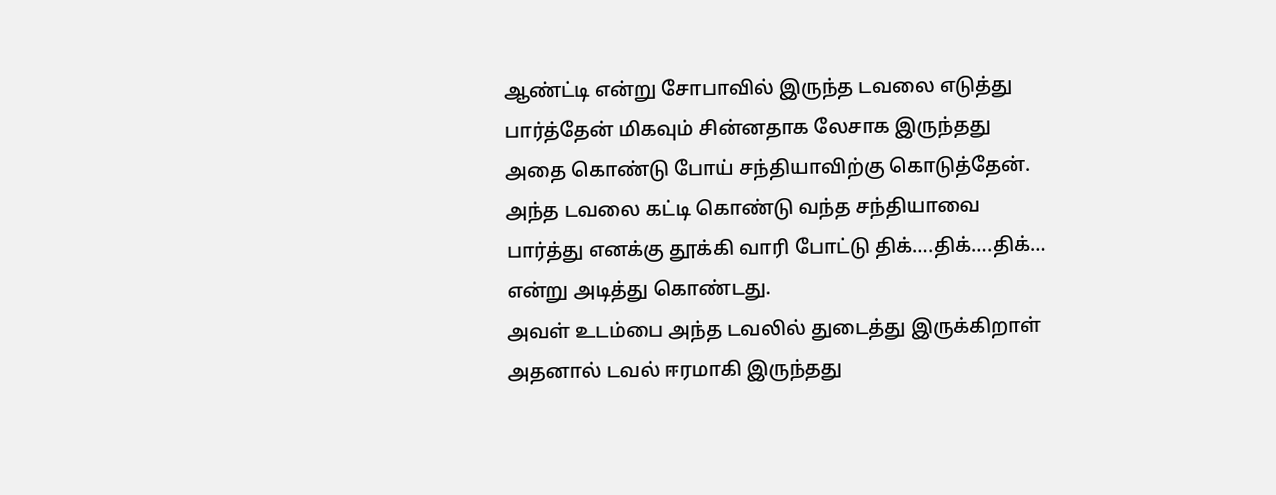ஆண்ட்டி என்று சோபாவில் இருந்த டவலை எடுத்து பார்த்தேன் மிகவும் சின்னதாக லேசாக இருந்தது அதை கொண்டு போய் சந்தியாவிற்கு கொடுத்தேன்.
அந்த டவலை கட்டி கொண்டு வந்த சந்தியாவை பார்த்து எனக்கு தூக்கி வாரி போட்டு திக்….திக்….திக்… என்று அடித்து கொண்டது.
அவள் உடம்பை அந்த டவலில் துடைத்து இருக்கிறாள் அதனால் டவல் ஈரமாகி இருந்தது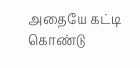அதையே கட்டி கொண்டு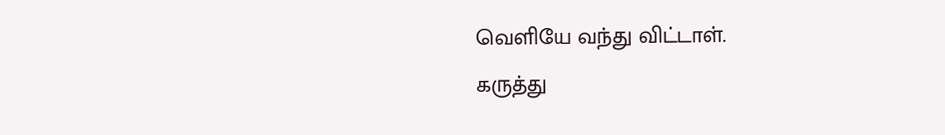வெளியே வந்து விட்டாள்.
கருத்து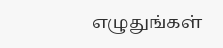எழுதுங்கள்